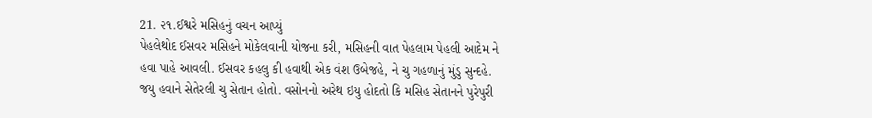21. ૨૧.ઈશ્વરે મસિહનું વચન આપ્યું
પેહલેથોદ ઈસવર મસિહને મોકેલવાની યોજના કરી, મસિહની વાત પેહલામ પેહલી આદેમ ને હવા પાહે આવલી. ઈસવર કહલુ કી હવાથી એક વંશ ઉબેજહે, ને ચુ ગહળાનું મુંડુ સુન્દહે. જયુ હવાને સેતેરલી ચુ સેતાન હોતો. વસોનનો અરેથ ઇયુ હોદતો કિ મસિહ સેતાનને પુરેપુરી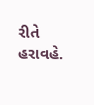રીતે હરાવહે.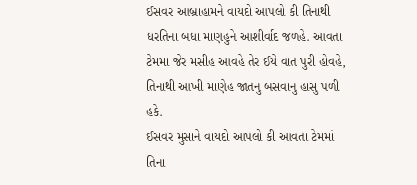ઈસવર આબ્રાહામને વાયદો આપલો કી તિનાથી ધરતિના બધા માણહુને આશીર્વાદ જળહે. આવતા ટેમમા જેર મસીહ આવહે તેર ઈયે વાત પુરી હોવહે, તિનાથી આખી માણેહ જાતનુ બસવાનુ હાસુ પળી હકે.
ઈસવર મુસાને વાયદો આપલો કી આવતા ટેમમાં તિના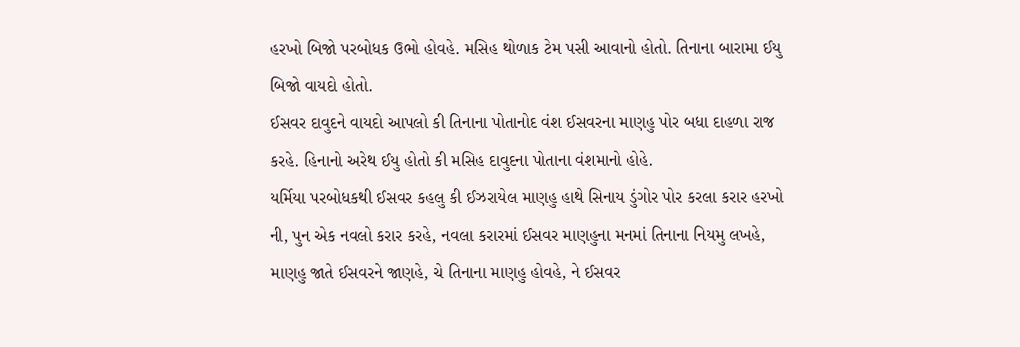હરખો બિજો પરબોધક ઉભો હોવહે. મસિહ થોળાક ટેમ પસી આવાનો હોતો. તિનાના બારામા ઈયુ બિજો વાયદો હોતો.
ઈસવર દાવુદને વાયદો આપલો કી તિનાના પોતાનોદ વંશ ઈસવરના માણહુ પોર બધા દાહળા રાજ કરહે. હિનાનો અરેથ ઈયુ હોતો કી મસિહ દાવુદના પોતાના વંશમાનો હોહે.
યર્મિયા પરબોધકથી ઈસવર કહલુ કી ઈઝરાયેલ માણહુ હાથે સિનાય ડુંગોર પોર કરલા કરાર હરખો ની, પુન એક નવલો કરાર કરહે, નવલા કરારમાં ઈસવર માણહુના મનમાં તિનાના નિયમુ લખહે, માણહુ જાતે ઈસવરને જાણહે, ચે તિનાના માણહુ હોવહે, ને ઈસવર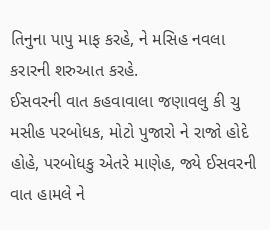તિનુના પાપુ માફ કરહે, ને મસિહ નવલા કરારની શરુઆત કરહે.
ઈસવરની વાત કહવાવાલા જણાવલુ કી ચુ મસીહ પરબોધક, મોટો પુજારો ને રાજો હોદે હોહે, પરબોધકુ એતરે માણેહ, જ્યે ઈસવરની વાત હામલે ને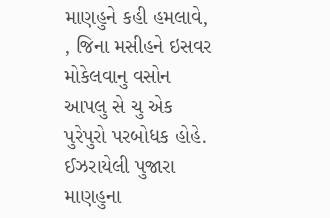માણહુને કહી હમલાવે, , જિના મસીહને ઇસવર મોકેલવાનુ વસોન આપલુ સે ચુ એક પુરેપુરો પરબોધક હોહે.
ઈઝરાયેલી પુજારા માણહુના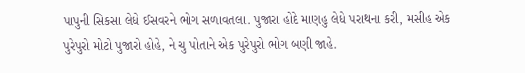પાપુની સિકસા લેધે ઈસવરને ભોગ સળાવતલા. પુજારા હોદે માણહુ લેધે પરાથના કરી, મસીહ એક પુરેપુરો મોટો પુજારો હોહે, ને ચુ પોતાને એક પુરેપુરો ભોગ બણી જાહે.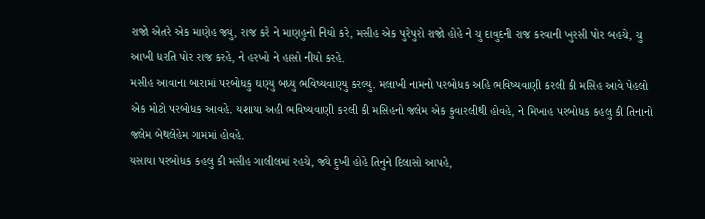રાજો એતરે એક માણેહ જ્યુ, રાજ કરે ને માણહુનો નિયો કરે, મસીહ એક પુરેપુરો રાજો હોહે ને ચુ દાવુદની રાજ કરવાની ખુરસી પોર બહચે, ચુ આખી ધરતિ પોર રાજ કરહે, ને હરખો ને હાસો નીયો કરહે.
મસીહ આવાના બારામાં પરબોધકુ ઘણ્યુ બધ્યુ ભવિષ્યવાણ્યુ કરલ્યુ. મલાખી નામનો પરબોધક અહિ ભવિષ્યવાણી કરલી કી મસિહ આવે પેહલો એક મોટો પરબોધક આવહે. યશાયા અહી ભવિષ્યવાણી કરલી કી મસિહનો જલેમ એક કુવારલીથી હોવહે, ને મિખાહ પરબોધક કહલુ કી તિનાનો જલેમ બેથલેહેમ ગામમાં હોવહે.
યસાયા પરબોધક કહલુ કી મસીહ ગાલીલમાં રહચે, જ્યે દુખી હોહે તિનુને દિલાસો આપહે,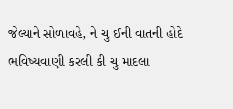જેલ્યાને સોળાવહે, ને ચુ ઈની વાતની હોદે ભવિષ્યવાણી કરલી કી ચુ માદલા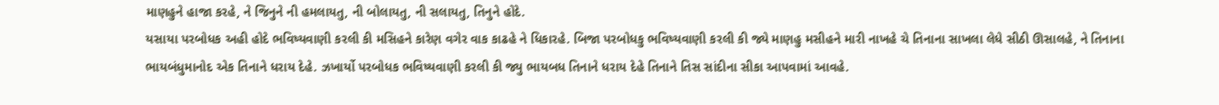માણહુને હાજા કરહે, ને જિનુને ની હમલાયતુ, ની બોલાયતુ, ની સલાયતુ, તિનુને હોદે.
યસાયા પરબોધક અહી હોદે ભવિષ્યવાણી કરલી કી મસિહને કારેણ વગેર વાક કાઢહે ને ધિકારહે. બિજા પરબોધકુ ભવિષ્યવાણી કરલી કી જ્યે માણહુ મસીહને મારી નાખહે ચે તિનાના સાખલા લેધે સીઠી ઊસાલહે, ને તિનાના ભાયબંધુમાનોદ એક તિનાને ધરાય દેહે. ઝખાર્યો પરબોધક ભવિષ્યવાણી કરલી કી જ્યુ ભાયબધ તિનાને ધરાય દેહે તિનાને તિસ સાંદીના સીકા આપવામાં આવહે.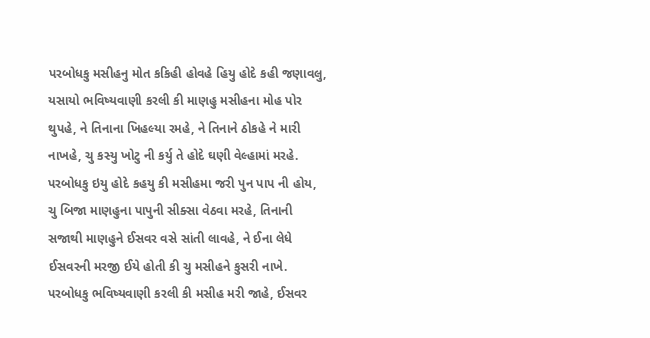પરબોધકુ મસીહનુ મોત કકિહી હોવહે હિયુ હોદે કહી જણાવલુ, યસાયો ભવિષ્યવાણી કરલી કી માણહુ મસીહના મોહ પોર થુપહે, ને તિનાના ખિહલ્યા રમહે, ને તિનાને ઠોકહે ને મારી નાખહે, ચુ કસ્યુ ખોટુ ની કર્યુ તે હોદે ઘણી વેલ્હામાં મરહે.
પરબોધકુ ઇયુ હોદે કહયુ કી મસીહમા જરી પુન પાપ ની હોય, ચુ બિજા માણહુના પાપુની સીક્સા વેઠવા મરહે, તિનાની સજાથી માણહુને ઈસવર વસે સાંતી લાવહે, ને ઈના લેધે ઈસવરની મરજી ઈયે હોતી કી ચુ મસીહને કુસરી નાખે.
પરબોધકુ ભવિષ્યવાણી કરલી કી મસીહ મરી જાહે, ઈસવર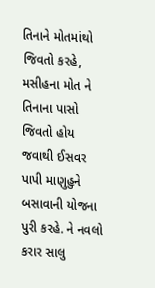તિનાને મોતમાંથો જિવતો કરહે, મસીહના મોત ને તિનાના પાસો જિવતો હોય જવાથી ઈસવર પાપી માણુહુને બસાવાની યોજના પુરી કરહે. ને નવલો કરાર સાલુ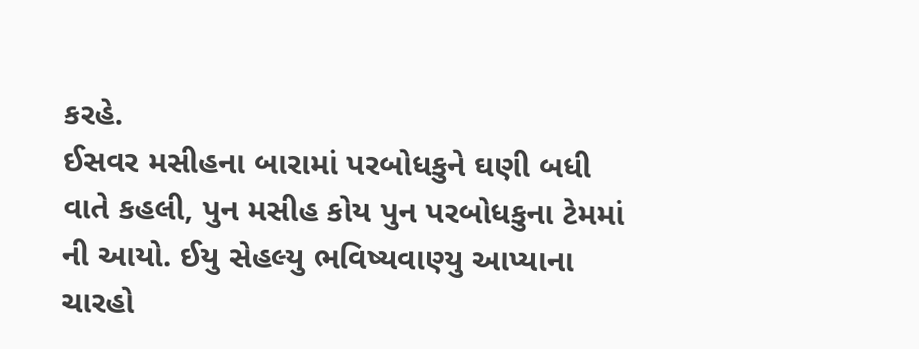કરહે.
ઈસવર મસીહના બારામાં પરબોધકુને ઘણી બધી વાતે કહલી, પુન મસીહ કોય પુન પરબોધકુના ટેમમાં ની આયો. ઈયુ સેહલ્યુ ભવિષ્યવાણ્યુ આપ્યાના ચારહો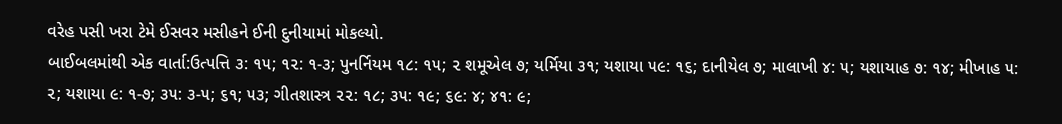વરેહ પસી ખરા ટેમે ઈસવર મસીહને ઈની દુનીયામાં મોકલ્યો.
બાઈબલમાંથી એક વાર્તા:ઉત્પત્તિ ૩: ૧૫; ૧૨: ૧-૩; પુનર્નિયમ ૧૮: ૧૫; ૨ શમૂએલ ૭; યર્મિયા ૩૧; યશાયા ૫૯: ૧૬; દાનીયેલ ૭; માલાખી ૪: ૫; યશાયાહ ૭: ૧૪; મીખાહ ૫: ૨; યશાયા ૯: ૧-૭; ૩૫: ૩-૫; ૬૧; ૫૩; ગીતશાસ્ત્ર ૨૨: ૧૮; ૩૫: ૧૯; ૬૯: ૪; ૪૧: ૯;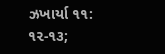ઝખાર્યા ૧૧: ૧૨-૧૩;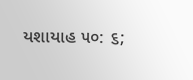યશાયાહ ૫૦: ૬;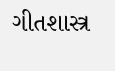ગીતશાસ્ત્ર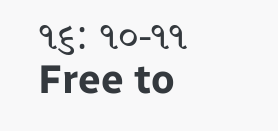૧૬: ૧૦-૧૧
Free to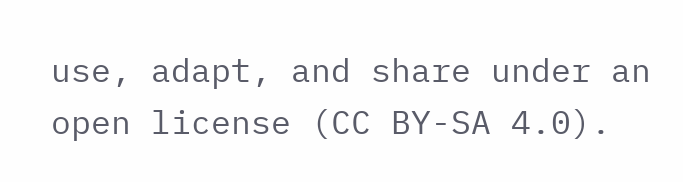use, adapt, and share under an open license (CC BY-SA 4.0).